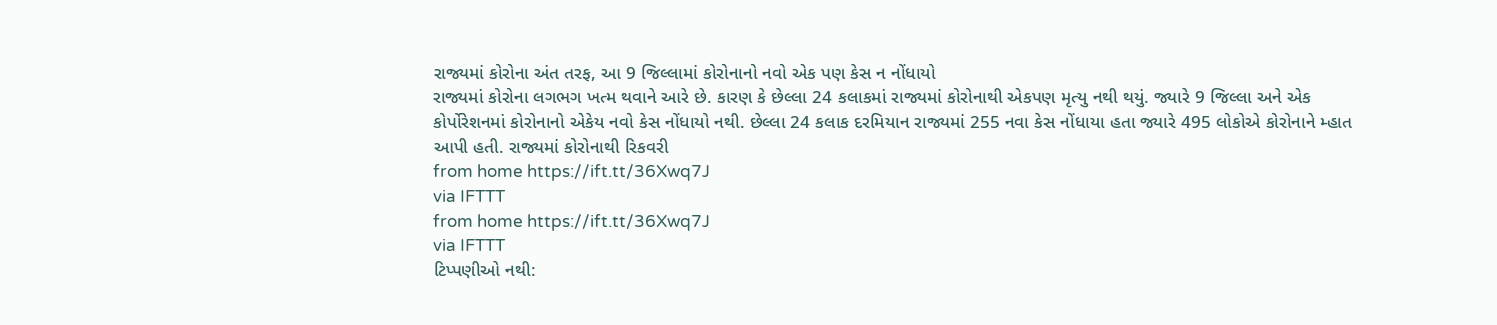રાજ્યમાં કોરોના અંત તરફ, આ 9 જિલ્લામાં કોરોનાનો નવો એક પણ કેસ ન નોંધાયો
રાજ્યમાં કોરોના લગભગ ખત્મ થવાને આરે છે. કારણ કે છેલ્લા 24 કલાકમાં રાજ્યમાં કોરોનાથી એકપણ મૃત્યુ નથી થયું. જ્યારે 9 જિલ્લા અને એક કોર્પોરેશનમાં કોરોનાનો એકેય નવો કેસ નોંધાયો નથી. છેલ્લા 24 કલાક દરમિયાન રાજ્યમાં 255 નવા કેસ નોંધાયા હતા જ્યારે 495 લોકોએ કોરોનાને મ્હાત આપી હતી. રાજ્યમાં કોરોનાથી રિકવરી
from home https://ift.tt/36Xwq7J
via IFTTT
from home https://ift.tt/36Xwq7J
via IFTTT
ટિપ્પણીઓ નથી: